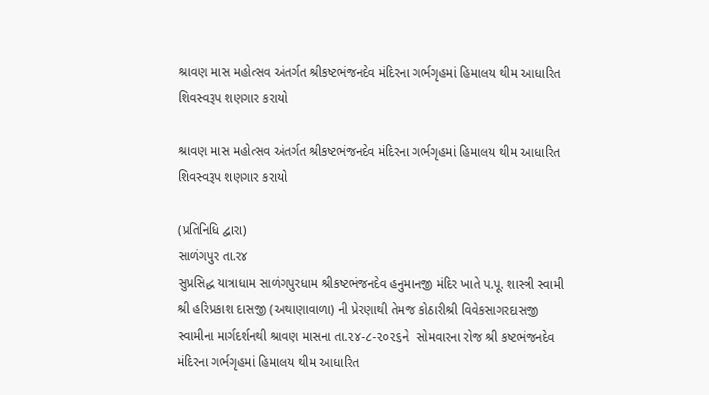શ્રાવણ માસ મહોત્સવ અંતર્ગત શ્રીકષ્ટભંજનદેવ મંદિરના ગર્ભગૃહમાં હિમાલય થીમ આધારિત શિવસ્વરૂપ શણગાર કરાયો

શ્રાવણ માસ મહોત્સવ અંતર્ગત શ્રીકષ્ટભંજનદેવ મંદિરના ગર્ભગૃહમાં હિમાલય થીમ આધારિત શિવસ્વરૂપ શણગાર કરાયો

(પ્રતિનિધિ દ્વારા)
સાળંગપુર તા.ર૪
સુપ્રસિદ્ધ યાત્રાધામ સાળંગપુરધામ શ્રીકષ્ટભંજનદેવ હનુમાનજી મંદિર ખાતે પ.પૂ. શાસ્ત્રી સ્વામી શ્રી હરિપ્રકાશ દાસજી (અથાણાવાળા) ની પ્રેરણાથી તેમજ કોઠારીશ્રી વિવેકસાગરદાસજી સ્વામીના માર્ગદર્શનથી શ્રાવણ માસના તા.૨૪-૮-૨૦૨૬ને  સોમવારના રોજ શ્રી કષ્ટભંજનદેવ મંદિરના ગર્ભગૃહમાં હિમાલય થીમ આધારિત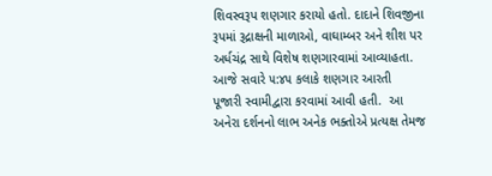શિવસ્વરૂપ શણગાર કરાયો હતો. દાદાને શિવજીના રૂપમાં રૂદ્રાક્ષની માળાઓ, વાઘામ્બર અને શીશ પર અર્ધચંદ્ર સાથે વિશેષ શણગારવામાં આવ્યાહતા. આજે સવારે ૫:૪૫ કલાકે શણગાર આરતી  પૂજારી સ્વામીદ્વારા કરવામાં આવી હતી.  આ અનેરા દર્શનનો લાભ અનેક ભક્તોએ પ્રત્યક્ષ તેમજ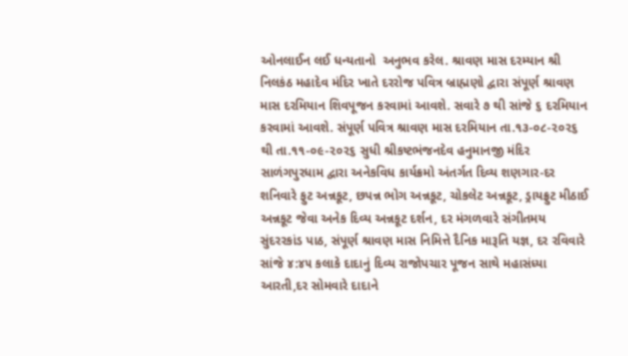ઓનલાઈન લઈ ધન્યતાનો  અનુભવ કરેલ. શ્રાવણ માસ દરમ્યાન શ્રી નિલકંઠ મહાદેવ મંદિર ખાતે દરરોજ પવિત્ર બ્રાહ્મણો દ્વારા સંપૂર્ણ શ્રાવણ માસ દરમિયાન શિવપૂજન કરવામાં આવશે. સવારે ૭ થી સાંજે ૬ દરમિયાન કરવામાં આવશે. સંપૂર્ણ પવિત્ર શ્રાવણ માસ દરમિયાન તા.૧૩-૦૮-૨૦૨૬ થી તા.૧૧-૦૯-૨૦૨૬ સુધી શ્રીકષ્ટભંજનદેવ હનુમાનજી મંદિર સાળંગપુરધામ દ્વારા અનેકવિધ કાર્યક્રમો અંતર્ગત દિવ્ય શણગાર-દર શનિવારે ફુટ અન્નકૂટ, છપન્ન ભોગ અન્નકૂટ, ચોકલેટ અન્નકૂટ, ડ્રાયફ્રુટ મીઠાઈ અન્નકૂટ જેવા અનેક દિવ્ય અન્નકૂટ દર્શન, દર મંગળવારે સંગીતમય સુંદરરકાંડ પાઠ, સંપૂર્ણ શ્રાવણ માસ નિમિત્તે દૈનિક મારૂતિ યજ્ઞ, દર રવિવારે સાંજે ૪:૪૫ કલાકે દાદાનું દિવ્ય રાજોપચાર પૂજન સાથે મહાસંધ્યા આરતી,દર સોમવારે દાદાને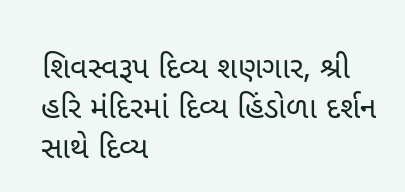શિવસ્વરૂપ દિવ્ય શણગાર, શ્રી હરિ મંદિરમાં દિવ્ય હિંડોળા દર્શન સાથે દિવ્ય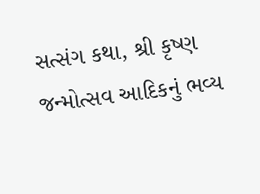સત્સંગ કથા, શ્રી કૃષ્ણ જન્મોત્સવ આદિકનું ભવ્ય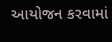આયોજન કરવામાં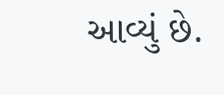આવ્યું છે.